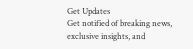Get Updates
Get notified of breaking news, exclusive insights, and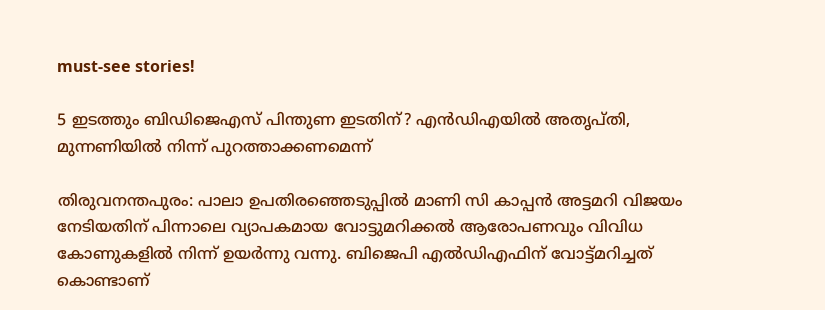must-see stories!

5 ഇടത്തും ബിഡിജെഎസ് പിന്തുണ ഇടതിന്? എന്‍ഡിഎയില്‍ അതൃപ്തി, മുന്നണിയില്‍ നിന്ന് പുറത്താക്കണമെന്ന്

തിരുവനന്തപുരം: പാലാ ഉപതിരഞ്ഞെടുപ്പില്‍ മാണി സി കാപ്പന്‍ അട്ടമറി വിജയം നേടിയതിന് പിന്നാലെ വ്യാപകമായ വോട്ടുമറിക്കല്‍ ആരോപണവും വിവിധ കോണുകളില്‍ നിന്ന് ഉയര്‍ന്നു വന്നു. ബിജെപി എല്‍ഡിഎഫിന് വോട്ട്മറിച്ചത് കൊണ്ടാണ്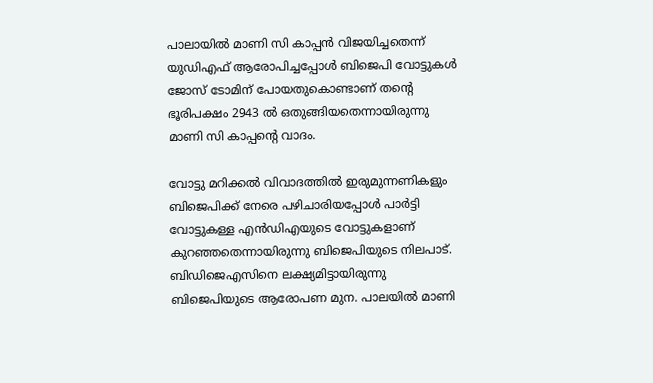പാലായില്‍ മാണി സി കാപ്പന്‍ വിജയിച്ചതെന്ന് യുഡിഎഫ് ആരോപിച്ചപ്പോള്‍ ബിജെപി വോട്ടുകള്‍ ജോസ് ടോമിന് പോയതുകൊണ്ടാണ് തന്‍റെ ഭൂരിപക്ഷം 2943 ല്‍ ഒതുങ്ങിയതെന്നായിരുന്നു മാണി സി കാപ്പന്‍റെ വാദം.

വോട്ടു മറിക്കല്‍ വിവാദത്തില്‍ ഇരുമുന്നണികളും ബിജെപിക്ക് നേരെ പഴിചാരിയപ്പോള്‍ പാര്‍ട്ടി വോട്ടുകള്ള എന്‍ഡിഎയുടെ വോട്ടുകളാണ് കുറഞ്ഞതെന്നായിരുന്നു ബിജെപിയുടെ നിലപാട്. ബിഡിജെഎസിനെ ലക്ഷ്യമിട്ടായിരുന്നു ബിജെപിയുടെ ആരോപണ മുന. പാലയില്‍ മാണി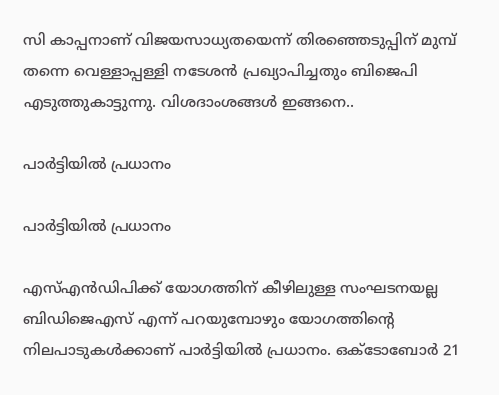സി കാപ്പനാണ് വിജയസാധ്യതയെന്ന് തിരഞ്ഞെടുപ്പിന് മുമ്പ് തന്നെ വെള്ളാപ്പള്ളി നടേശന്‍ പ്രഖ്യാപിച്ചതും ബിജെപി എടുത്തുകാട്ടുന്നു. വിശദാംശങ്ങള്‍ ഇങ്ങനെ..

പാര്‍ട്ടിയില്‍ പ്രധാനം

പാര്‍ട്ടിയില്‍ പ്രധാനം

എസ്എന്‍ഡിപിക്ക് യോഗത്തിന് കീഴിലുള്ള സംഘടനയല്ല ബിഡിജെഎസ് എന്ന് പറയുമ്പോഴും യോഗത്തിന്‍റെ നിലപാടുകള്‍ക്കാണ് പാര്‍ട്ടിയില്‍ പ്രധാനം. ഒക്ടോബോര്‍ 21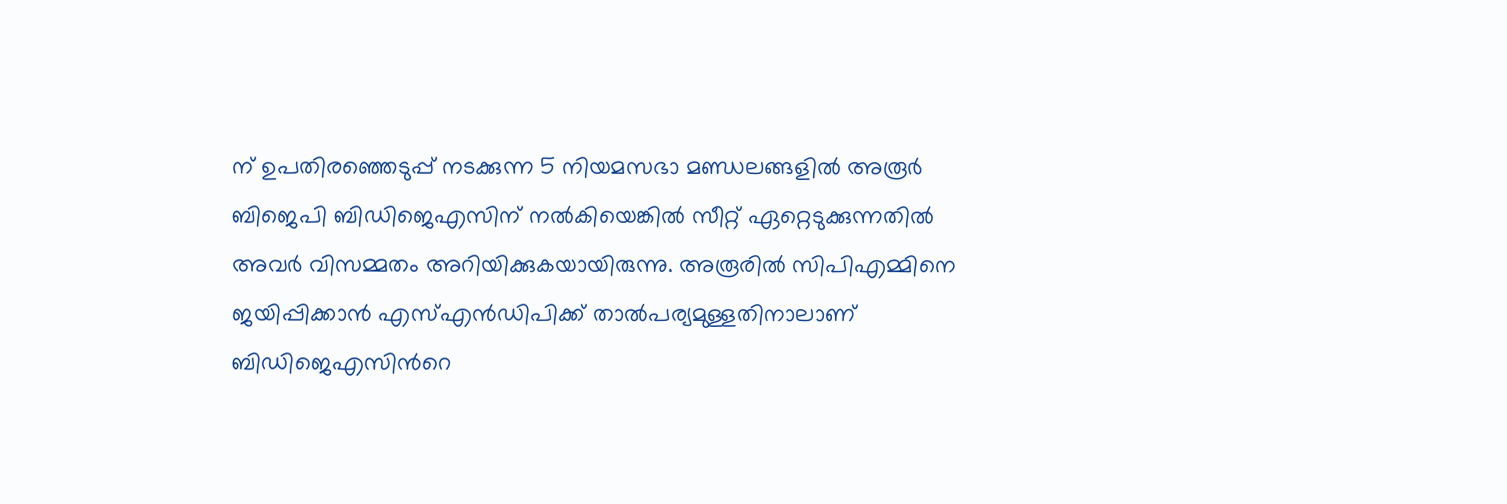ന് ഉപതിരഞ്ഞെടുപ്പ് നടക്കുന്ന 5 നിയമസഭാ മണ്ഡലങ്ങളില്‍ അരൂര്‍ ബിജെപി ബിഡിജെഎസിന് നല്‍കിയെങ്കില്‍ സീറ്റ് ഏറ്റെടുക്കുന്നതില്‍ അവര്‍ വിസമ്മതം അറിയിക്കുകയായിരുന്നു. അരൂരില്‍ സിപിഎമ്മിനെ ജയിപ്പിക്കാന്‍ എസ്‍എന്‍ഡിപിക്ക് താല്‍പര്യമുള്ളതിനാലാണ് ബിഡിജെഎസിന്‍റെ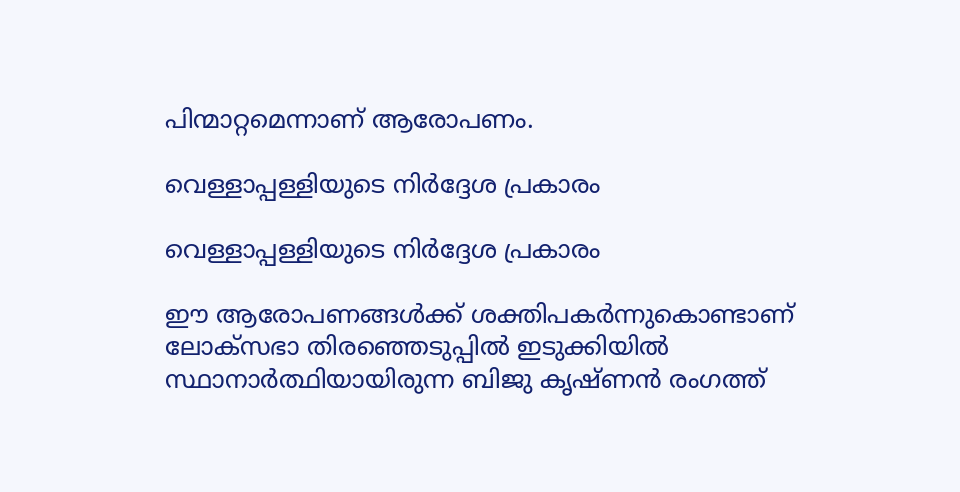പിന്മാറ്റമെന്നാണ് ആരോപണം.

വെള്ളാപ്പള്ളിയുടെ നിർദ്ദേശ പ്രകാരം

വെള്ളാപ്പള്ളിയുടെ നിർദ്ദേശ പ്രകാരം

ഈ ആരോപണങ്ങള്‍ക്ക് ശക്തിപകര്‍ന്നുകൊണ്ടാണ് ലോക്സഭാ തിരഞ്ഞെടുപ്പില്‍ ഇടുക്കിയില്‍ സ്ഥാനാര്‍ത്ഥിയായിരുന്ന ബിജു കൃഷ്ണന്‍ രംഗത്ത്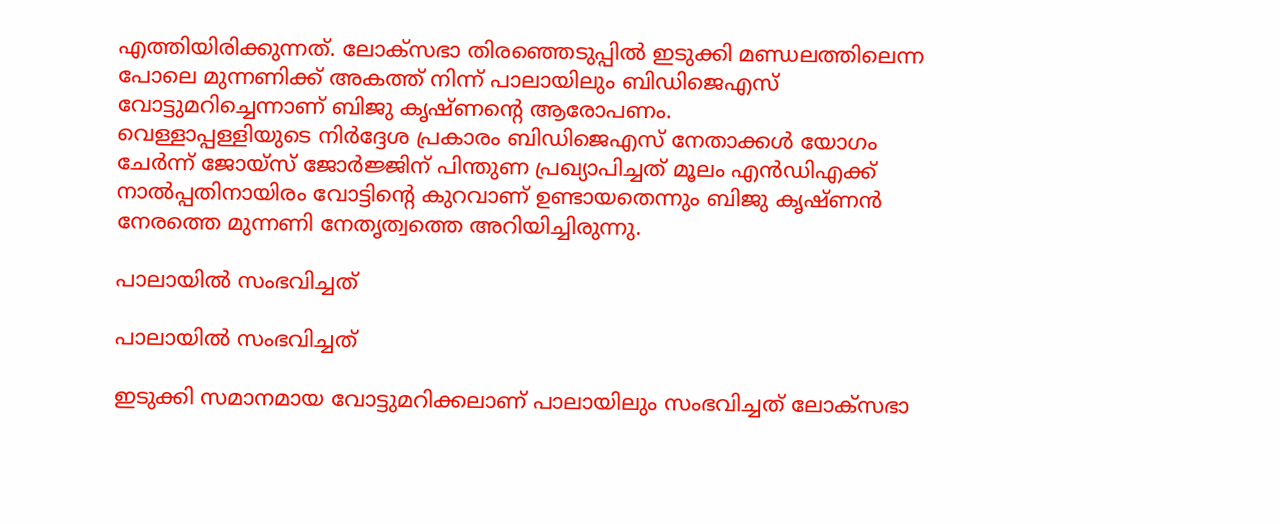എത്തിയിരിക്കുന്നത്. ലോക്സഭാ തിരഞ്ഞെടുപ്പില്‍ ഇടുക്കി മണ്ഡലത്തിലെന്ന പോലെ മുന്നണിക്ക് അകത്ത് നിന്ന് പാലായിലും ബിഡിജെഎസ് വോട്ടുമറിച്ചെന്നാണ് ബിജു കൃഷ്ണന്‍റെ ആരോപണം.
വെള്ളാപ്പള്ളിയുടെ നിർദ്ദേശ പ്രകാരം ബിഡിജെഎസ് നേതാക്കൾ യോഗം ചേർന്ന് ജോയ്‍സ് ജോർജ്ജിന് പിന്തുണ പ്രഖ്യാപിച്ചത് മൂലം എന്‍ഡിഎക്ക് നാല്‍പ്പതിനായിരം വോട്ടിന്‍റെ കുറവാണ് ഉണ്ടായതെന്നും ബിജു കൃഷ്ണന്‍ നേരത്തെ മുന്നണി നേതൃത്വത്തെ അറിയിച്ചിരുന്നു.

പാലായില്‍ സംഭവിച്ചത്

പാലായില്‍ സംഭവിച്ചത്

ഇടുക്കി സമാനമായ വോട്ടുമറിക്കലാണ് പാലായിലും സംഭവിച്ചത് ലോക്സഭാ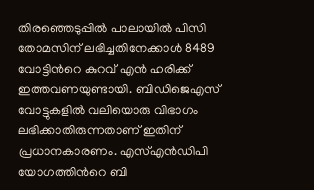തിരഞ്ഞെടുപ്പില്‍ പാലായില്‍ പിസി തോമസിന് ലഭിച്ചതിനേക്കാള്‍ 8489 വോട്ടിന്‍റെ കുറവ് എൻ ഹരിക്ക് ഇത്തവണയുണ്ടായി. ബിഡിജെഎസ് വോട്ടുകളില്‍ വലിയൊരു വിഭാഗം ലഭിക്കാതിരുന്നതാണ് ഇതിന് പ്രധാനകാരണം. എസ്എൻഡിപി യോഗത്തിൻറെ ബി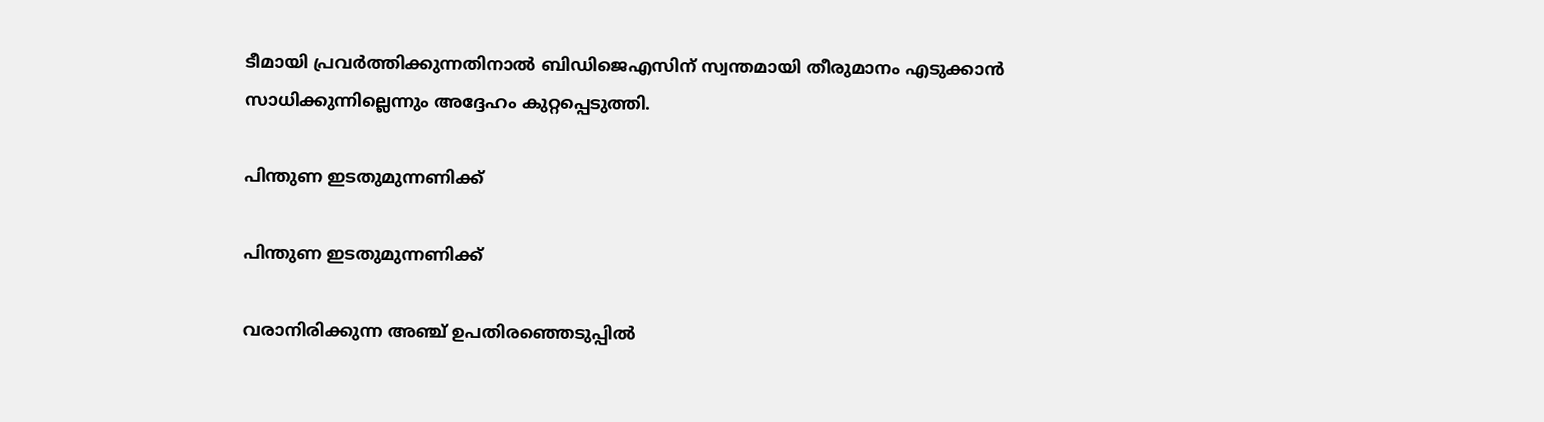ടീമായി പ്രവർത്തിക്കുന്നതിനാൽ ബി‍ഡിജെഎസിന് സ്വന്തമായി തീരുമാനം എടുക്കാന്‍ സാധിക്കുന്നില്ലെന്നും അദ്ദേഹം കുറ്റപ്പെടുത്തി.

പിന്തുണ ഇടതുമുന്നണിക്ക്

പിന്തുണ ഇടതുമുന്നണിക്ക്

വരാനിരിക്കുന്ന അഞ്ച് ഉപതിരഞ്ഞെടുപ്പില്‍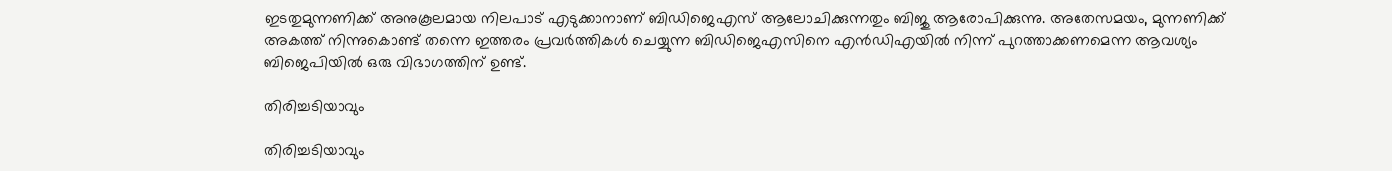ഇടതുമുന്നണിക്ക് അനുകൂലമായ നിലപാട് എടുക്കാനാണ് ബിഡിജെഎസ് ആലോചിക്കുന്നതും ബിജു ആരോപിക്കുന്നു. അതേസമയം, മുന്നണിക്ക് അകത്ത് നിന്നുകൊണ്ട് തന്നെ ഇത്തരം പ്രവര്‍ത്തികള്‍ ചെയ്യുന്ന ബിഡിജെഎസിനെ എന്‍ഡിഎയില്‍ നിന്ന് പുറത്താക്കണമെന്ന ആവശ്യം ബിജെപിയില്‍ ഒരു വിഭാഗത്തിന് ഉണ്ട്.

തിരിച്ചടിയാവും

തിരിച്ചടിയാവും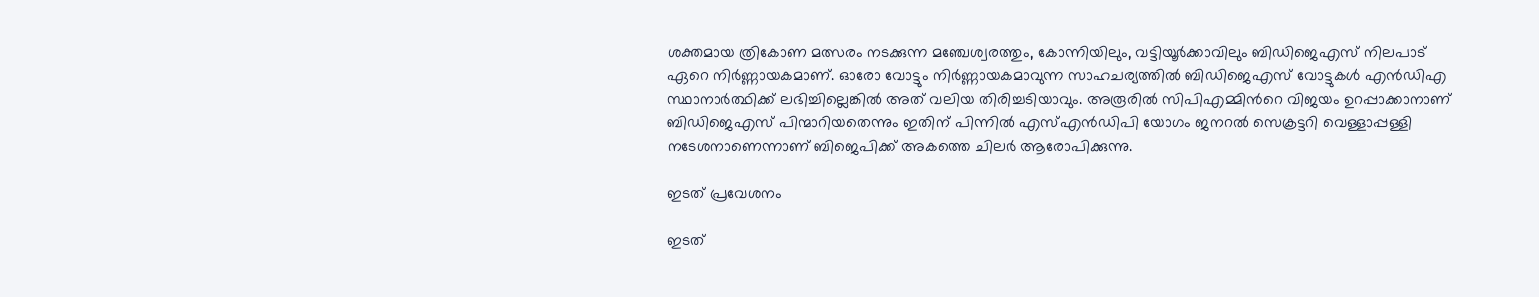ശക്തമായ ത്രികോണ മത്സരം നടക്കുന്ന മഞ്ചേശ്വരത്തും, കോന്നിയിലും, വട്ടിയൂര്‍ക്കാവിലും ബിഡിജെഎസ് നിലപാട് ഏറെ നിര്‍ണ്ണായകമാണ്. ഓരോ വോട്ടും നിര്‍ണ്ണായകമാവുന്ന സാഹചര്യത്തില്‍ ബിഡിജെഎസ് വോട്ടുകള്‍ എന്‍ഡിഎ സ്ഥാനാര്‍ത്ഥിക്ക് ലഭിച്ചില്ലെങ്കില്‍ അത് വലിയ തിരിച്ചടിയാവും. അരൂരില്‍ സിപിഎമ്മിന്‍റെ വിജയം ഉറപ്പാക്കാനാണ് ബിഡിജെഎസ് പിന്മാറിയതെന്നും ഇതിന് പിന്നില്‍ എസ്എന്‍ഡിപി യോഗം ജനറല്‍ സെക്രട്ടറി വെള്ളാപ്പള്ളി നടേശനാണെന്നാണ് ബിജെപിക്ക് അകത്തെ ചിലര്‍ ആരോപിക്കുന്നു.

ഇടത് പ്രവേശനം

ഇടത്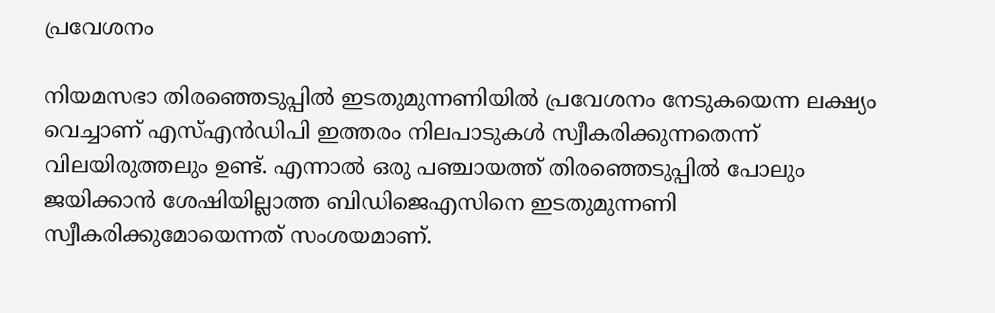പ്രവേശനം

നിയമസഭാ തിരഞ്ഞെടുപ്പില്‍ ഇടതുമുന്നണിയില്‍ പ്രവേശനം നേടുകയെന്ന ലക്ഷ്യം വെച്ചാണ് എസ്എന്‍ഡിപി ഇത്തരം നിലപാടുകള്‍ സ്വീകരിക്കുന്നതെന്ന് വിലയിരുത്തലും ഉണ്ട്. എന്നാല്‍ ഒരു പഞ്ചായത്ത് തിരഞ്ഞെടുപ്പില്‍ പോലും ജയിക്കാന്‍ ശേഷിയില്ലാത്ത ബിഡിജെഎസിനെ ഇടതുമുന്നണി സ്വീകരിക്കുമോയെന്നത് സംശയമാണ്.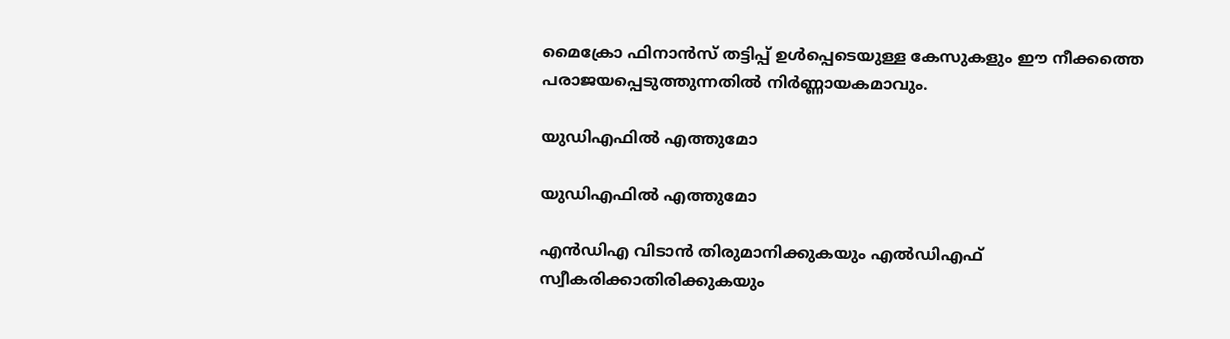മൈക്രോ ഫിനാന്‍സ് തട്ടിപ്പ് ഉള്‍പ്പെടെയുള്ള കേസുകളും ഈ നീക്കത്തെ പരാജയപ്പെടുത്തുന്നതില്‍ നിര്‍ണ്ണായകമാവും.

യുഡിഎഫില്‍ എത്തുമോ

യുഡിഎഫില്‍ എത്തുമോ

എന്‍ഡിഎ വിടാന്‍ തിരുമാനിക്കുകയും എല്‍ഡിഎഫ് സ്വീകരിക്കാതിരിക്കുകയും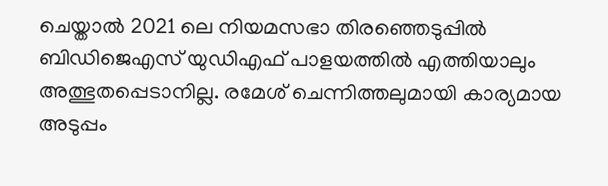ചെയ്താല്‍ 2021 ലെ നിയമസഭാ തിരഞ്ഞെടുപ്പില്‍ ബിഡിജെഎസ് യുഡിഎഫ് പാളയത്തില്‍ എത്തിയാലും അത്ഭുതപ്പെടാനില്ല. രമേശ് ചെന്നിത്തലുമായി കാര്യമായ അടുപ്പം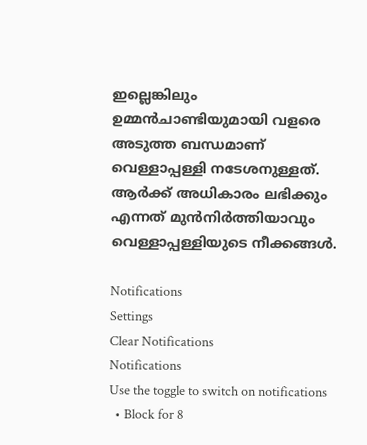ഇല്ലെങ്കിലും ഉമ്മന്‍ചാണ്ടിയുമായി വളരെ അടുത്ത ബന്ധമാണ് വെള്ളാപ്പള്ളി നടേശനുള്ളത്. ആര്‍ക്ക് അധികാരം ലഭിക്കും എന്നത് മുന്‍നിര്‍ത്തിയാവും വെള്ളാപ്പള്ളിയുടെ നീക്കങ്ങള്‍.

Notifications
Settings
Clear Notifications
Notifications
Use the toggle to switch on notifications
  • Block for 8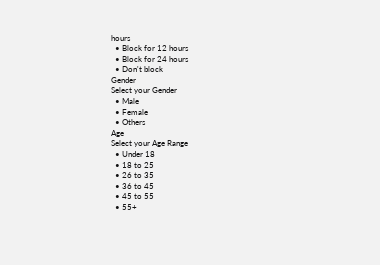hours
  • Block for 12 hours
  • Block for 24 hours
  • Don't block
Gender
Select your Gender
  • Male
  • Female
  • Others
Age
Select your Age Range
  • Under 18
  • 18 to 25
  • 26 to 35
  • 36 to 45
  • 45 to 55
  • 55+